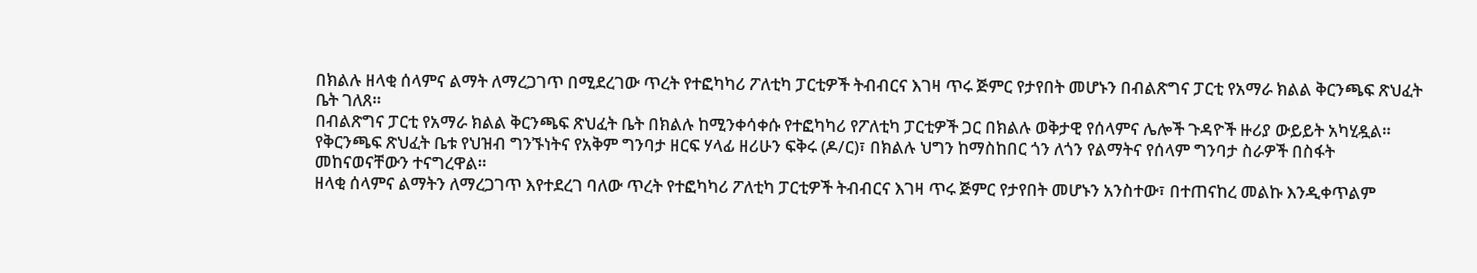በክልሉ ዘላቂ ሰላምና ልማት ለማረጋገጥ በሚደረገው ጥረት የተፎካካሪ ፖለቲካ ፓርቲዎች ትብብርና እገዛ ጥሩ ጅምር የታየበት መሆኑን በብልጽግና ፓርቲ የአማራ ክልል ቅርንጫፍ ጽህፈት ቤት ገለጸ።
በብልጽግና ፓርቲ የአማራ ክልል ቅርንጫፍ ጽህፈት ቤት በክልሉ ከሚንቀሳቀሱ የተፎካካሪ የፖለቲካ ፓርቲዎች ጋር በክልሉ ወቅታዊ የሰላምና ሌሎች ጉዳዮች ዙሪያ ውይይት አካሂዷል።
የቅርንጫፍ ጽህፈት ቤቱ የህዝብ ግንኙነትና የአቅም ግንባታ ዘርፍ ሃላፊ ዘሪሁን ፍቅሩ (ዶ/ር)፣ በክልሉ ህግን ከማስከበር ጎን ለጎን የልማትና የሰላም ግንባታ ስራዎች በስፋት መከናወናቸውን ተናግረዋል።
ዘላቂ ሰላምና ልማትን ለማረጋገጥ እየተደረገ ባለው ጥረት የተፎካካሪ ፖለቲካ ፓርቲዎች ትብብርና እገዛ ጥሩ ጅምር የታየበት መሆኑን አንስተው፣ በተጠናከረ መልኩ እንዲቀጥልም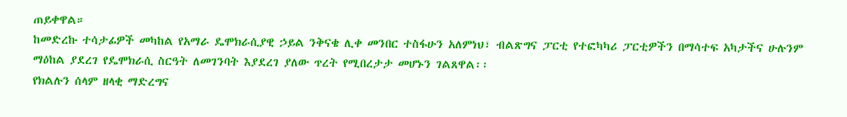ጠይቀዋል።
ከመድረኩ ተሳታፊዎች መካከል የአማራ ዴሞክራሲያዊ ኃይል ንቅናቄ ሊቀ መንበር ተስፋሁን አለምነህ፣ ብልጽግና ፓርቲ የተፎካካሪ ፓርቲዎችን በማሳተፍ አካታችና ሁሉንም ማዕከል ያደረገ የዴሞክራሲ ስርዓት ለመገንባት እያደረገ ያለው ጥረት የሚበረታታ መሆኑን ገልጸዋል፡፡
የክልሉን ሰላም ዘላቂ ማድረግና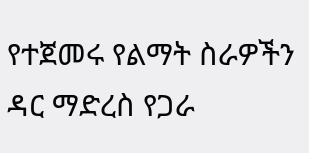የተጀመሩ የልማት ስራዎችን ዳር ማድረስ የጋራ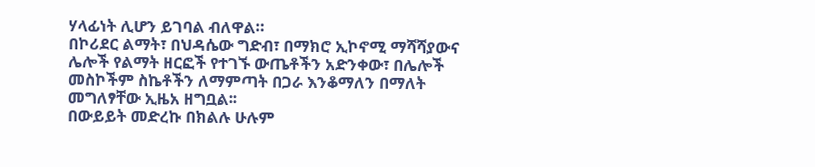ሃላፊነት ሊሆን ይገባል ብለዋል።
በኮሪደር ልማት፣ በህዳሴው ግድብ፣ በማክሮ ኢኮኖሚ ማሻሻያውና ሌሎች የልማት ዘርፎች የተገኙ ውጤቶችን አድንቀው፣ በሌሎች መስኮችም ስኬቶችን ለማምጣት በጋራ እንቆማለን በማለት መግለፃቸው ኢዜአ ዘግቧል፡፡
በውይይት መድረኩ በክልሉ ሁሉም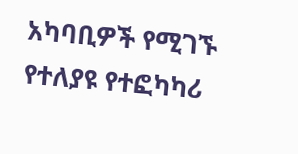አካባቢዎች የሚገኙ የተለያዩ የተፎካካሪ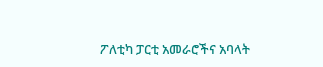ፖለቲካ ፓርቲ አመራሮችና አባላት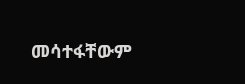መሳተፋቸውም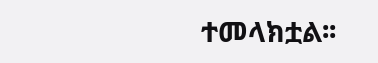ተመላክቷል፡፡